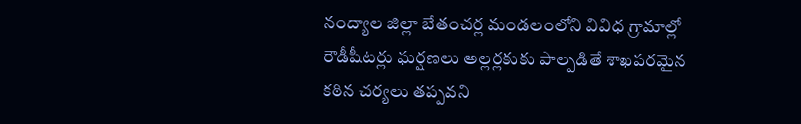నంద్యాల జిల్లా బేతంచర్ల మండలంలోని వివిధ గ్రామాల్లో రౌడీషీటర్లు ఘర్షణలు అల్లర్లకుకు పాల్పడితే శాఖపరమైన కఠిన చర్యలు తప్పవని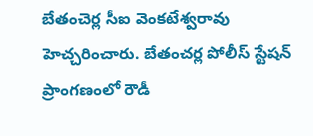బేతంచెర్ల సీఐ వెంకటేశ్వరావు హెచ్చరించారు. బేతంచర్ల పోలీస్ స్టేషన్ ప్రాంగణంలో రౌడీ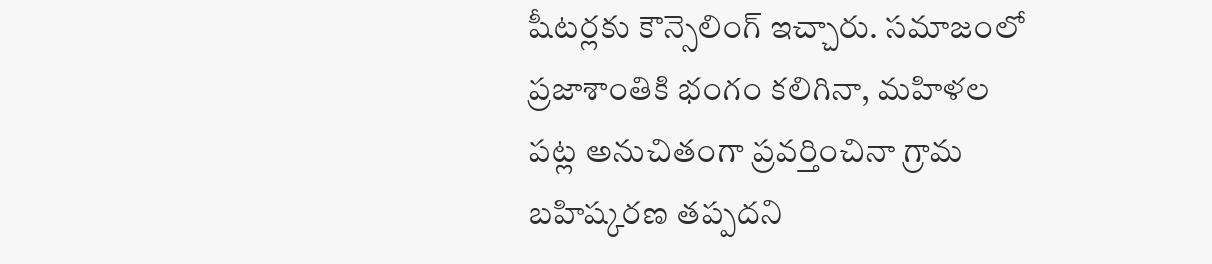షీటర్లకు కౌన్సెలింగ్ ఇచ్చారు. సమాజంలో ప్రజాశాంతికి భంగం కలిగినా, మహిళల పట్ల అనుచితంగా ప్రవర్తించినా గ్రామ బహిష్కరణ తప్పదని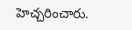హెచ్చరించారు.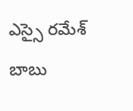ఎస్సై రమేశ్ బాబు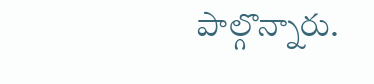పాల్గొన్నారు.